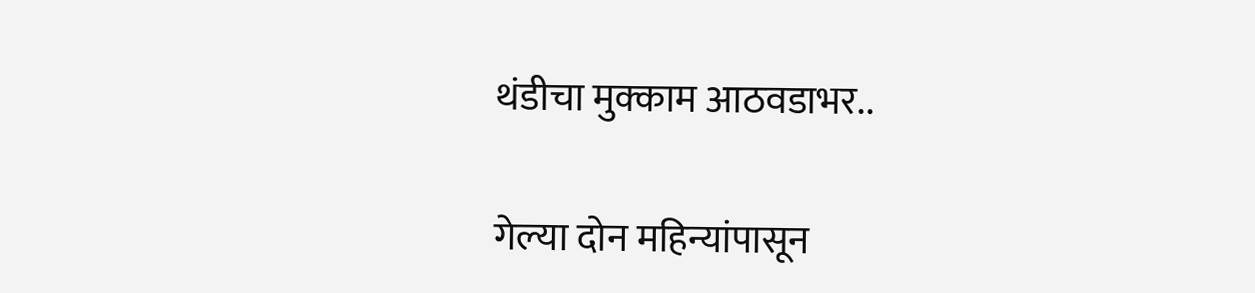थंडीचा मुक्काम आठवडाभर..

गेल्या दोन महिन्यांपासून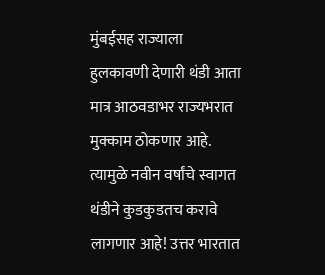मुंबईसह राज्याला हुलकावणी देणारी थंडी आता मात्र आठवडाभर राज्यभरात मुक्काम ठोकणार आहे. त्यामुळे नवीन वर्षांचे स्वागत थंडीने कुडकुडतच करावे लागणार आहे! उत्तर भारतात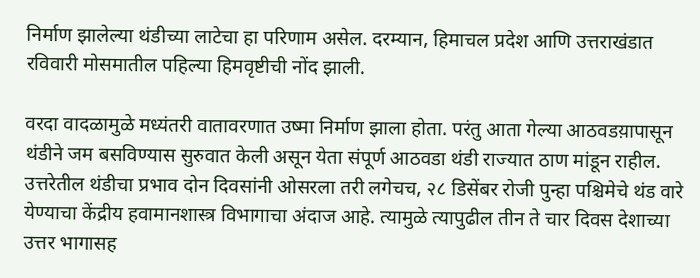निर्माण झालेल्या थंडीच्या लाटेचा हा परिणाम असेल. दरम्यान, हिमाचल प्रदेश आणि उत्तराखंडात रविवारी मोसमातील पहिल्या हिमवृष्टीची नोंद झाली.

वरदा वादळामुळे मध्यंतरी वातावरणात उष्मा निर्माण झाला होता. परंतु आता गेल्या आठवडय़ापासून थंडीने जम बसविण्यास सुरुवात केली असून येता संपूर्ण आठवडा थंडी राज्यात ठाण मांडून राहील. उत्तरेतील थंडीचा प्रभाव दोन दिवसांनी ओसरला तरी लगेचच, २८ डिसेंबर रोजी पुन्हा पश्चिमेचे थंड वारे येण्याचा केंद्रीय हवामानशास्त्र विभागाचा अंदाज आहे. त्यामुळे त्यापुढील तीन ते चार दिवस देशाच्या उत्तर भागासह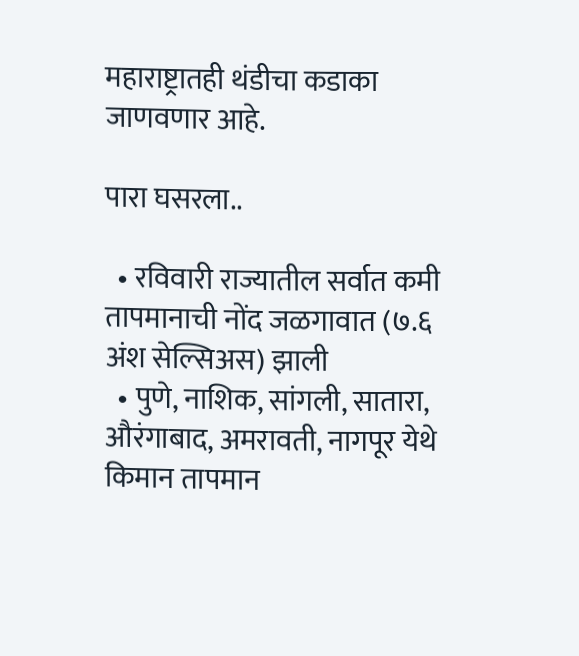महाराष्ट्रातही थंडीचा कडाका जाणवणार आहे.

पारा घसरला..

  • रविवारी राज्यातील सर्वात कमी तापमानाची नोंद जळगावात (७.६ अंश सेल्सिअस) झाली
  • पुणे, नाशिक, सांगली, सातारा, औरंगाबाद, अमरावती, नागपूर येथे किमान तापमान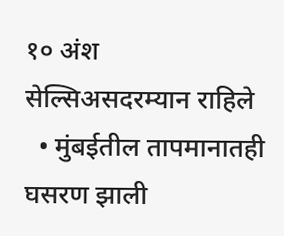१० अंश सेल्सिअसदरम्यान राहिले
  • मुंबईतील तापमानातही घसरण झाली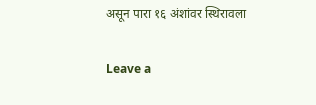असून पारा १६ अंशांवर स्थिरावला

Leave a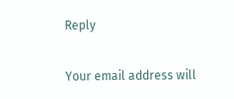Reply

Your email address will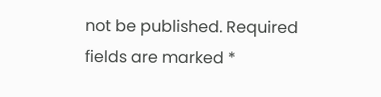not be published. Required fields are marked *